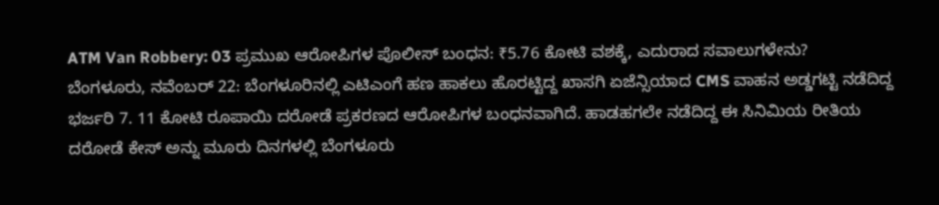ATM Van Robbery: 03 ಪ್ರಮುಖ ಆರೋಪಿಗಳ ಪೊಲೀಸ್ ಬಂಧನ: ₹5.76 ಕೋಟಿ ವಶಕ್ಕೆ, ಎದುರಾದ ಸವಾಲುಗಳೇನು?
ಬೆಂಗಳೂರು, ನವೆಂಬರ್ 22: ಬೆಂಗಳೂರಿನಲ್ಲಿ ಎಟಿಎಂಗೆ ಹಣ ಹಾಕಲು ಹೊರಟ್ಟಿದ್ದ ಖಾಸಗಿ ಏಜೆನ್ಸಿಯಾದ CMS ವಾಹನ ಅಡ್ಡಗಟ್ಟಿ ನಡೆದಿದ್ದ ಭರ್ಜರಿ 7. 11 ಕೋಟಿ ರೂಪಾಯಿ ದರೋಡೆ ಪ್ರಕರಣದ ಆರೋಪಿಗಳ ಬಂಧನವಾಗಿದೆ. ಹಾಡಹಗಲೇ ನಡೆದಿದ್ದ ಈ ಸಿನಿಮಿಯ ರೀತಿಯ ದರೋಡೆ ಕೇಸ್ ಅನ್ನು ಮೂರು ದಿನಗಳಲ್ಲಿ ಬೆಂಗಳೂರು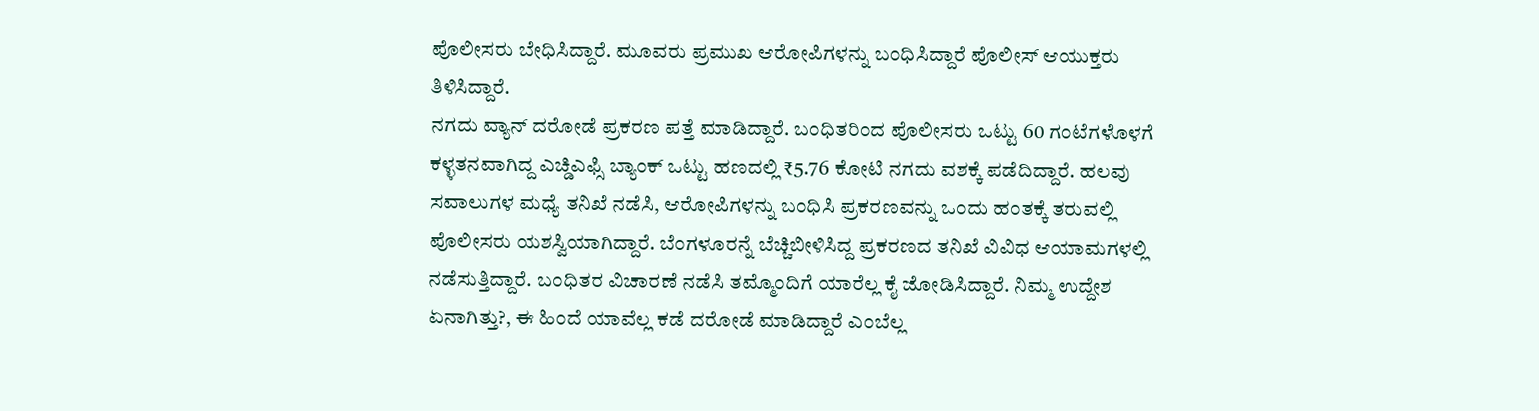ಪೊಲೀಸರು ಬೇಧಿಸಿದ್ದಾರೆ. ಮೂವರು ಪ್ರಮುಖ ಆರೋಪಿಗಳನ್ನು ಬಂಧಿಸಿದ್ದಾರೆ ಪೊಲೀಸ್ ಆಯುಕ್ತರು ತಿಳಿಸಿದ್ದಾರೆ.
ನಗದು ವ್ಯಾನ್ ದರೋಡೆ ಪ್ರಕರಣ ಪತ್ತೆ ಮಾಡಿದ್ದಾರೆ. ಬಂಧಿತರಿಂದ ಪೊಲೀಸರು ಒಟ್ಟು 60 ಗಂಟೆಗಳೊಳಗೆ ಕಳ್ಳತನವಾಗಿದ್ದ ಎಚ್ಡಿಎಫ್ಸಿ ಬ್ಯಾಂಕ್ ಒಟ್ಟು ಹಣದಲ್ಲಿ ₹5.76 ಕೋಟಿ ನಗದು ವಶಕ್ಕೆ ಪಡೆದಿದ್ದಾರೆ. ಹಲವು ಸವಾಲುಗಳ ಮಧ್ಯೆ ತನಿಖೆ ನಡೆಸಿ, ಆರೋಪಿಗಳನ್ನು ಬಂಧಿಸಿ ಪ್ರಕರಣವನ್ನು ಒಂದು ಹಂತಕ್ಕೆ ತರುವಲ್ಲಿ ಪೊಲೀಸರು ಯಶಸ್ವಿಯಾಗಿದ್ದಾರೆ. ಬೆಂಗಳೂರನ್ನೆ ಬೆಚ್ಚಿಬೀಳಿಸಿದ್ದ ಪ್ರಕರಣದ ತನಿಖೆ ವಿವಿಧ ಆಯಾಮಗಳಲ್ಲಿ ನಡೆಸುತ್ತಿದ್ದಾರೆ. ಬಂಧಿತರ ವಿಚಾರಣೆ ನಡೆಸಿ ತಮ್ಮೊಂದಿಗೆ ಯಾರೆಲ್ಲ ಕೈ ಜೋಡಿಸಿದ್ದಾರೆ. ನಿಮ್ಮ ಉದ್ದೇಶ ಏನಾಗಿತ್ತು?, ಈ ಹಿಂದೆ ಯಾವೆಲ್ಲ ಕಡೆ ದರೋಡೆ ಮಾಡಿದ್ದಾರೆ ಎಂಬೆಲ್ಲ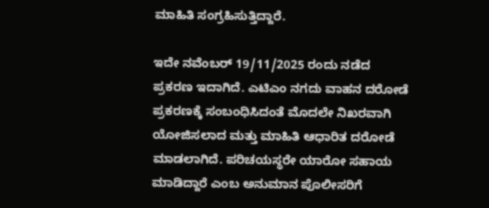ಮಾಹಿತಿ ಸಂಗ್ರಹಿಸುತ್ತಿದ್ದಾರೆ.

ಇದೇ ನವೆಂಬರ್ 19/11/2025 ರಂದು ನಡೆದ ಪ್ರಕರಣ ಇದಾಗಿದೆ. ಎಟಿಎಂ ನಗದು ವಾಹನ ದರೋಡೆ ಪ್ರಕರಣಕ್ಕೆ ಸಂಬಂಧಿಸಿದಂತೆ ಮೊದಲೇ ನಿಖರವಾಗಿ ಯೋಜಿಸಲಾದ ಮತ್ತು ಮಾಹಿತಿ ಆಧಾರಿತ ದರೋಡೆ ಮಾಡಲಾಗಿದೆ. ಪರಿಚಯಸ್ಥರೇ ಯಾರೋ ಸಹಾಯ ಮಾಡಿದ್ದಾರೆ ಎಂಬ ಅನುಮಾನ ಪೊಲೀಸರಿಗೆ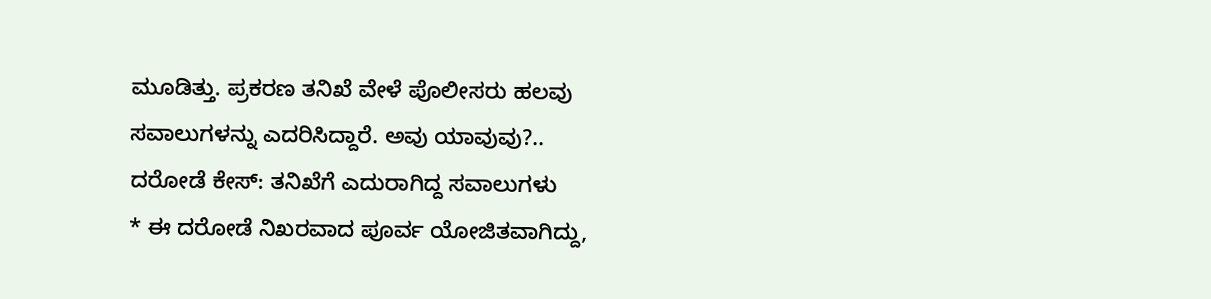ಮೂಡಿತ್ತು. ಪ್ರಕರಣ ತನಿಖೆ ವೇಳೆ ಪೊಲೀಸರು ಹಲವು ಸವಾಲುಗಳನ್ನು ಎದರಿಸಿದ್ದಾರೆ. ಅವು ಯಾವುವು?..
ದರೋಡೆ ಕೇಸ್: ತನಿಖೆಗೆ ಎದುರಾಗಿದ್ದ ಸವಾಲುಗಳು
* ಈ ದರೋಡೆ ನಿಖರವಾದ ಪೂರ್ವ ಯೋಜಿತವಾಗಿದ್ದು,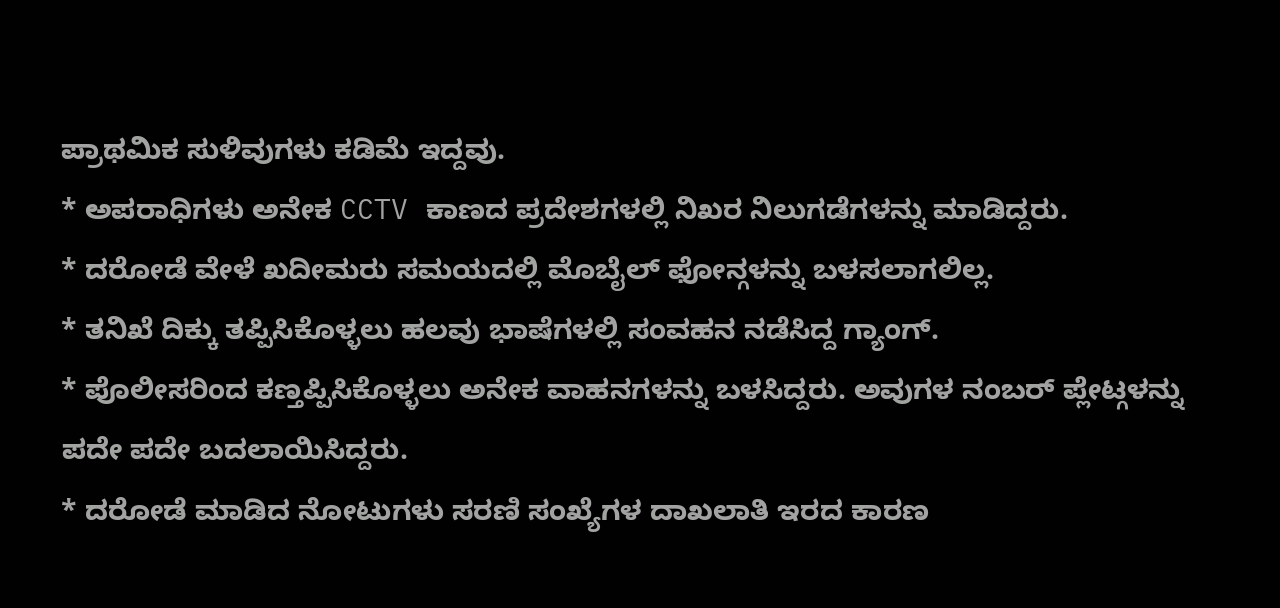ಪ್ರಾಥಮಿಕ ಸುಳಿವುಗಳು ಕಡಿಮೆ ಇದ್ದವು.
* ಅಪರಾಧಿಗಳು ಅನೇಕ CCTV ಕಾಣದ ಪ್ರದೇಶಗಳಲ್ಲಿ ನಿಖರ ನಿಲುಗಡೆಗಳನ್ನು ಮಾಡಿದ್ದರು.
* ದರೋಡೆ ವೇಳೆ ಖದೀಮರು ಸಮಯದಲ್ಲಿ ಮೊಬೈಲ್ ಫೋನ್ಗಳನ್ನು ಬಳಸಲಾಗಲಿಲ್ಲ.
* ತನಿಖೆ ದಿಕ್ಕು ತಪ್ಪಿಸಿಕೊಳ್ಳಲು ಹಲವು ಭಾಷೆಗಳಲ್ಲಿ ಸಂವಹನ ನಡೆಸಿದ್ದ ಗ್ಯಾಂಗ್.
* ಪೊಲೀಸರಿಂದ ಕಣ್ತಪ್ಪಿಸಿಕೊಳ್ಳಲು ಅನೇಕ ವಾಹನಗಳನ್ನು ಬಳಸಿದ್ದರು. ಅವುಗಳ ನಂಬರ್ ಪ್ಲೇಟ್ಗಳನ್ನು ಪದೇ ಪದೇ ಬದಲಾಯಿಸಿದ್ದರು.
* ದರೋಡೆ ಮಾಡಿದ ನೋಟುಗಳು ಸರಣಿ ಸಂಖ್ಯೆಗಳ ದಾಖಲಾತಿ ಇರದ ಕಾರಣ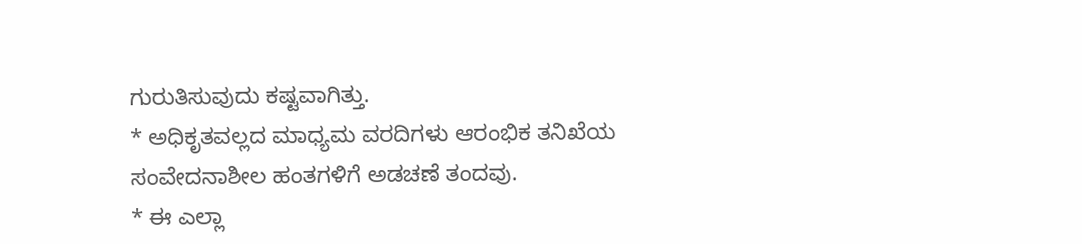ಗುರುತಿಸುವುದು ಕಷ್ಟವಾಗಿತ್ತು.
* ಅಧಿಕೃತವಲ್ಲದ ಮಾಧ್ಯಮ ವರದಿಗಳು ಆರಂಭಿಕ ತನಿಖೆಯ ಸಂವೇದನಾಶೀಲ ಹಂತಗಳಿಗೆ ಅಡಚಣೆ ತಂದವು.
* ಈ ಎಲ್ಲಾ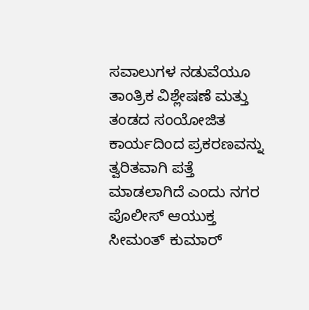ಸವಾಲುಗಳ ನಡುವೆಯೂ ತಾಂತ್ರಿಕ ವಿಶ್ಲೇಷಣೆ ಮತ್ತು ತಂಡದ ಸಂಯೋಜಿತ ಕಾರ್ಯದಿಂದ ಪ್ರಕರಣವನ್ನು ತ್ವರಿತವಾಗಿ ಪತ್ತೆ ಮಾಡಲಾಗಿದೆ ಎಂದು ನಗರ ಪೊಲೀಸ್ ಆಯುಕ್ತ ಸೀಮಂತ್ ಕುಮಾರ್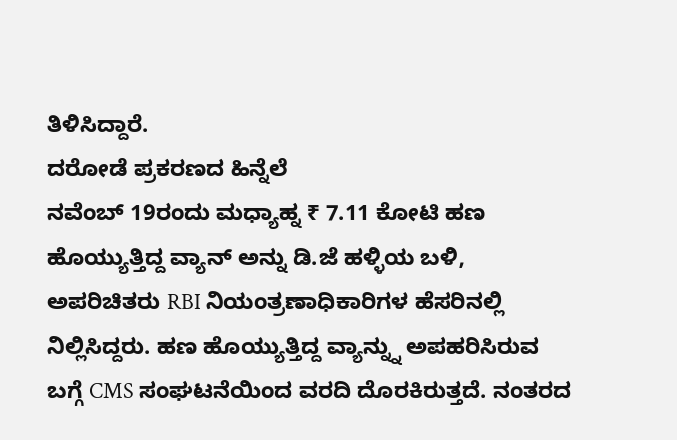ತಿಳಿಸಿದ್ದಾರೆ.
ದರೋಡೆ ಪ್ರಕರಣದ ಹಿನ್ನೆಲೆ
ನವೆಂಬ್ 19ರಂದು ಮಧ್ಯಾಹ್ನ ₹ 7.11 ಕೋಟಿ ಹಣ ಹೊಯ್ಯುತ್ತಿದ್ದ ವ್ಯಾನ್ ಅನ್ನು ಡಿ.ಜೆ ಹಳ್ಳಿಯ ಬಳಿ, ಅಪರಿಚಿತರು RBI ನಿಯಂತ್ರಣಾಧಿಕಾರಿಗಳ ಹೆಸರಿನಲ್ಲಿ ನಿಲ್ಲಿಸಿದ್ದರು. ಹಣ ಹೊಯ್ಯುತ್ತಿದ್ದ ವ್ಯಾನ್ನ್ನು ಅಪಹರಿಸಿರುವ ಬಗ್ಗೆ CMS ಸಂಘಟನೆಯಿಂದ ವರದಿ ದೊರಕಿರುತ್ತದೆ. ನಂತರದ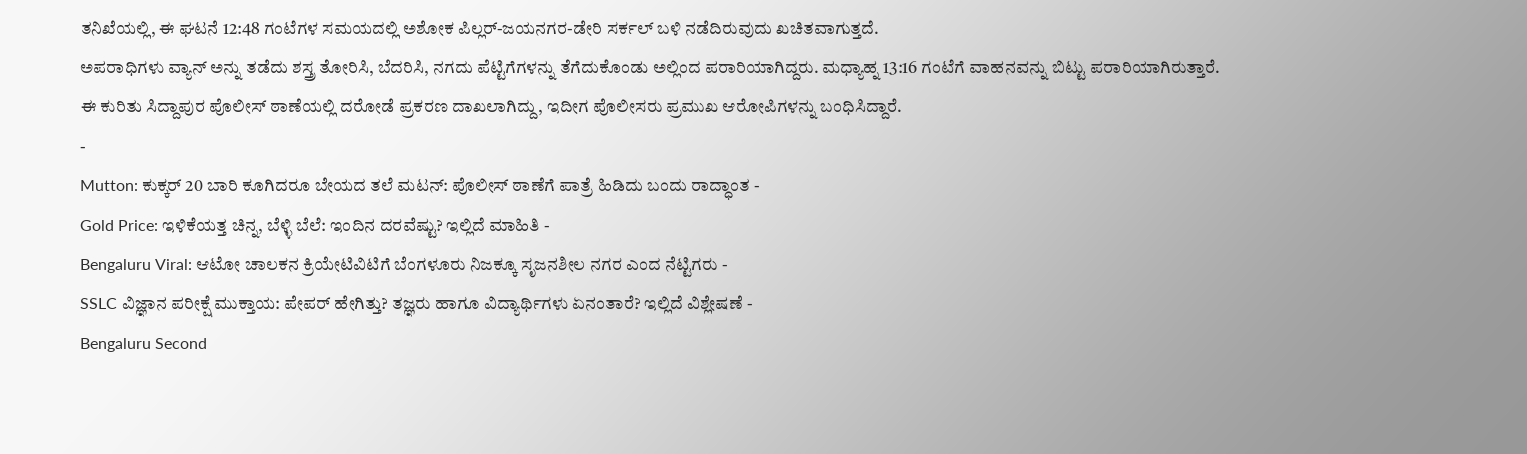ತನಿಖೆಯಲ್ಲಿ, ಈ ಘಟನೆ 12:48 ಗಂಟೆಗಳ ಸಮಯದಲ್ಲಿ ಅಶೋಕ ಪಿಲ್ಲರ್-ಜಯನಗರ-ಡೇರಿ ಸರ್ಕಲ್ ಬಳಿ ನಡೆದಿರುವುದು ಖಚಿತವಾಗುತ್ತದೆ.
ಅಪರಾಧಿಗಳು ವ್ಯಾನ್ ಅನ್ನು ತಡೆದು ಶಸ್ತ್ರ ತೋರಿಸಿ, ಬೆದರಿಸಿ, ನಗದು ಪೆಟ್ಟಿಗೆಗಳನ್ನು ತೆಗೆದುಕೊಂಡು ಅಲ್ಲಿಂದ ಪರಾರಿಯಾಗಿದ್ದರು. ಮಧ್ಯಾಹ್ನ 13:16 ಗಂಟೆಗೆ ವಾಹನವನ್ನು ಬಿಟ್ಟು ಪರಾರಿಯಾಗಿರುತ್ತಾರೆ. ಈ ಕುರಿತು ಸಿದ್ದಾಪುರ ಪೊಲೀಸ್ ಠಾಣೆಯಲ್ಲಿ ದರೋಡೆ ಪ್ರಕರಣ ದಾಖಲಾಗಿದ್ದು, ಇದೀಗ ಪೊಲೀಸರು ಪ್ರಮುಖ ಆರೋಪಿಗಳನ್ನು ಬಂಧಿಸಿದ್ದಾರೆ.
-
Mutton: ಕುಕ್ಕರ್ 20 ಬಾರಿ ಕೂಗಿದರೂ ಬೇಯದ ತಲೆ ಮಟನ್: ಪೊಲೀಸ್ ಠಾಣೆಗೆ ಪಾತ್ರೆ ಹಿಡಿದು ಬಂದು ರಾದ್ಧಾಂತ -
Gold Price: ಇಳಿಕೆಯತ್ತ ಚಿನ್ನ, ಬೆಳ್ಳಿ ಬೆಲೆ: ಇಂದಿನ ದರವೆಷ್ಟು? ಇಲ್ಲಿದೆ ಮಾಹಿತಿ -
Bengaluru Viral: ಆಟೋ ಚಾಲಕನ ಕ್ರಿಯೇಟಿವಿಟಿಗೆ ಬೆಂಗಳೂರು ನಿಜಕ್ಕೂ ಸೃಜನಶೀಲ ನಗರ ಎಂದ ನೆಟ್ಟಿಗರು -
SSLC ವಿಜ್ಞಾನ ಪರೀಕ್ಷೆ ಮುಕ್ತಾಯ: ಪೇಪರ್ ಹೇಗಿತ್ತು? ತಜ್ಞರು ಹಾಗೂ ವಿದ್ಯಾರ್ಥಿಗಳು ಏನಂತಾರೆ? ಇಲ್ಲಿದೆ ವಿಶ್ಲೇಷಣೆ -
Bengaluru Second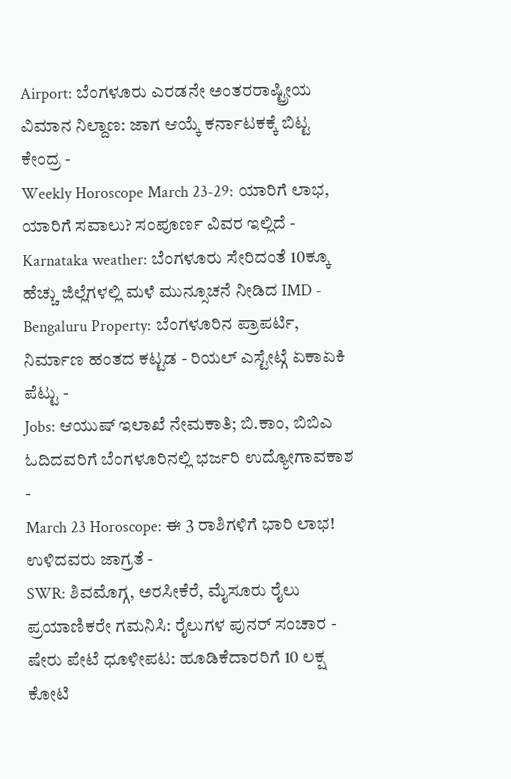Airport: ಬೆಂಗಳೂರು ಎರಡನೇ ಅಂತರರಾಷ್ಟ್ರೀಯ ವಿಮಾನ ನಿಲ್ದಾಣ: ಜಾಗ ಆಯ್ಕೆ ಕರ್ನಾಟಕಕ್ಕೆ ಬಿಟ್ಟ ಕೇಂದ್ರ -
Weekly Horoscope March 23-29: ಯಾರಿಗೆ ಲಾಭ, ಯಾರಿಗೆ ಸವಾಲು? ಸಂಪೂರ್ಣ ವಿವರ ಇಲ್ಲಿದೆ -
Karnataka weather: ಬೆಂಗಳೂರು ಸೇರಿದಂತೆ 10ಕ್ಕೂ ಹೆಚ್ಚು ಜಿಲ್ಲೆಗಳಲ್ಲಿ ಮಳೆ ಮುನ್ಸೂಚನೆ ನೀಡಿದ IMD -
Bengaluru Property: ಬೆಂಗಳೂರಿನ ಪ್ರಾಪರ್ಟಿ, ನಿರ್ಮಾಣ ಹಂತದ ಕಟ್ಟಡ - ರಿಯಲ್ ಎಸ್ಟೇಟ್ಗೆ ಏಕಾಏಕಿ ಪೆಟ್ಟು -
Jobs: ಆಯುಷ್ ಇಲಾಖೆ ನೇಮಕಾತಿ; ಬಿ.ಕಾಂ, ಬಿಬಿಎ ಓದಿದವರಿಗೆ ಬೆಂಗಳೂರಿನಲ್ಲಿ ಭರ್ಜರಿ ಉದ್ಯೋಗಾವಕಾಶ -
March 23 Horoscope: ಈ 3 ರಾಶಿಗಳಿಗೆ ಭಾರಿ ಲಾಭ! ಉಳಿದವರು ಜಾಗ್ರತೆ -
SWR: ಶಿವಮೊಗ್ಗ, ಅರಸೀಕೆರೆ, ಮೈಸೂರು ರೈಲು ಪ್ರಯಾಣಿಕರೇ ಗಮನಿಸಿ: ರೈಲುಗಳ ಪುನರ್ ಸಂಚಾರ -
ಷೇರು ಪೇಟೆ ಧೂಳೀಪಟ: ಹೂಡಿಕೆದಾರರಿಗೆ 10 ಲಕ್ಷ ಕೋಟಿ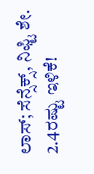ಲಾಸ್; ಸೆನ್ಸೆಕ್ಸ್, ನಿಫ್ಟಿ ಶೇ. 2.4ರಷ್ಟು ಇಳಿಕೆ!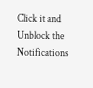Click it and Unblock the Notifications